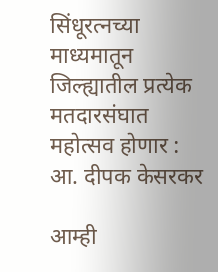सिंधूरत्नच्या माध्यमातून जिल्ह्यातील प्रत्येक मतदारसंघात महोत्सव होणार : आ. दीपक केसरकर

आम्ही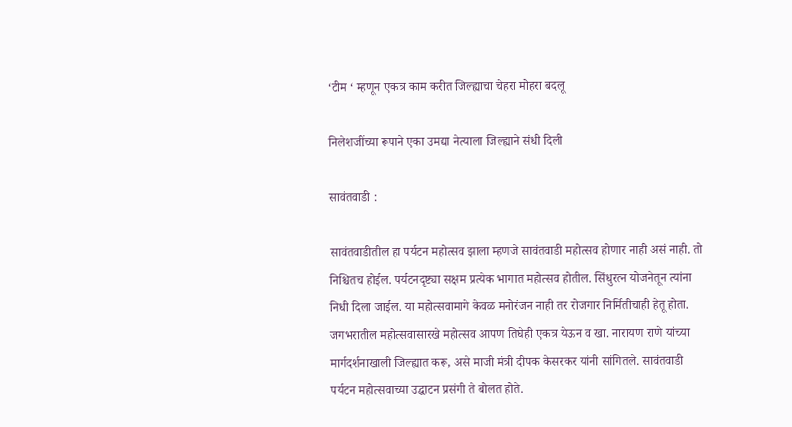‘टीम ‘ म्हणून एकत्र काम करीत जिल्ह्याचा चेहरा मोहरा बदलू

निलेशजींच्या रूपाने एका उमद्या नेत्याला जिल्ह्याने संधी दिली

सावंतवाडी :

सावंतवाडीतील हा पर्यटन महोत्सव झाला म्हणजे सावंतवाडी महोत्सव होणार नाही असं नाही. तो निश्चितच होईल. पर्यटनदृष्ट्या सक्षम प्रत्येक भागात महोत्सव होतील. सिंधुरत्न योजनेतून त्यांना निधी दिला जाईल. या महोत्सवामागे केवळ मनोरंजन नाही तर रोजगार निर्मितीचाही हेतू होता. जगभरातील महोत्सवासारखे महोत्सव आपण तिघेही एकत्र येऊन व खा. नारायण राणे यांच्या मार्गदर्शनाखाली जिल्ह्यात करू, असे माजी मंत्री दीपक केसरकर यांनी सांगितले. सावंतवाडी पर्यटन महोत्सवाच्या उद्घाटन प्रसंगी ते बोलत होते.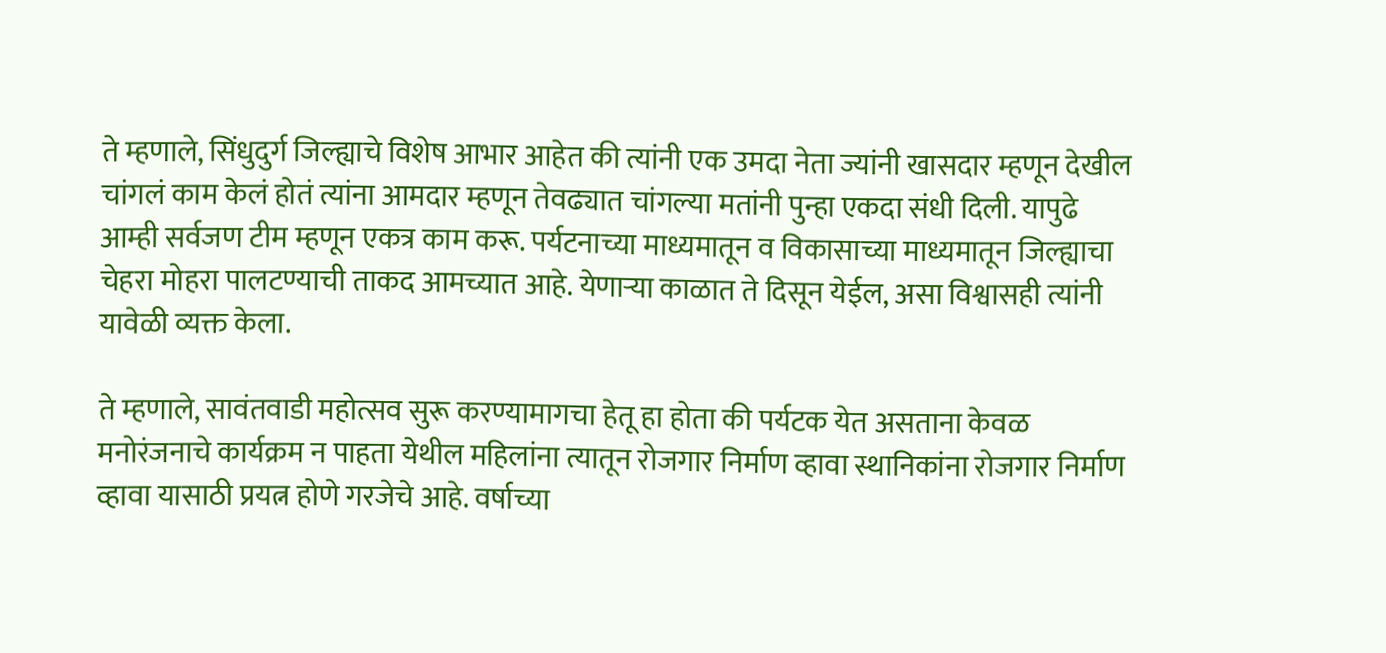ते म्हणाले, सिंधुदुर्ग जिल्ह्याचे विशेष आभार आहेत की त्यांनी एक उमदा नेता ज्यांनी खासदार म्हणून देखील चांगलं काम केलं होतं त्यांना आमदार म्हणून तेवढ्यात चांगल्या मतांनी पुन्हा एकदा संधी दिली. यापुढे आम्ही सर्वजण टीम म्हणून एकत्र काम करू. पर्यटनाच्या माध्यमातून व विकासाच्या माध्यमातून जिल्ह्याचा चेहरा मोहरा पालटण्याची ताकद आमच्यात आहे. येणाऱ्या काळात ते दिसून येईल, असा विश्वासही त्यांनी यावेळी व्यक्त केला.

ते म्हणाले, सावंतवाडी महोत्सव सुरू करण्यामागचा हेतू हा होता की पर्यटक येत असताना केवळ मनोरंजनाचे कार्यक्रम न पाहता येथील महिलांना त्यातून रोजगार निर्माण व्हावा स्थानिकांना रोजगार निर्माण व्हावा यासाठी प्रयत्न होणे गरजेचे आहे. वर्षाच्या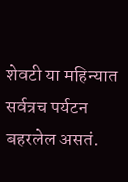शेवटी या महिन्यात सर्वत्रच पर्यटन बहरलेल असतं.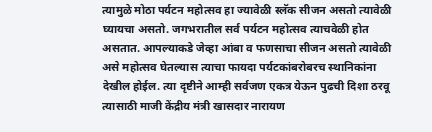त्यामुळे मोठा पर्यटन महोत्सव हा ज्यावेळी स्लॅक सीजन असतो त्यावेळी घ्यायचा असतो. जगभरातील सर्व पर्यटन महोत्सव त्याचवेळी होत असतात. आपल्याकडे जेव्हा आंबा व फणसाचा सीजन असतो त्यावेळी असे महोत्सव घेतल्यास त्याचा फायदा पर्यटकांबरोबरच स्थानिकांना देखील होईल. त्या दृष्टीने आम्ही सर्वजण एकत्र येऊन पुढची दिशा ठरवू त्यासाठी माजी केंद्रीय मंत्री खासदार नारायण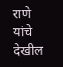राणे यांचे देखील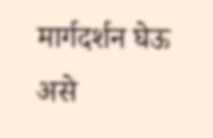मार्गदर्शन घेऊ असे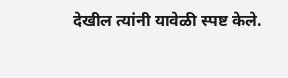देखील त्यांनी यावेळी स्पष्ट केले.